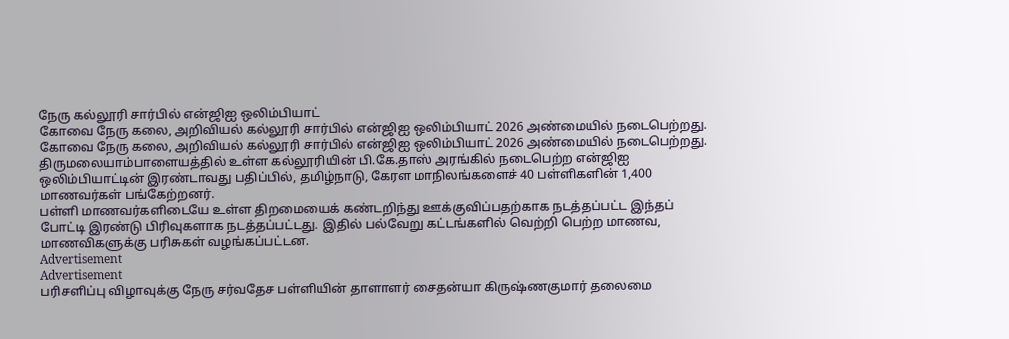நேரு கல்லூரி சார்பில் என்ஜிஐ ஒலிம்பியாட்
கோவை நேரு கலை, அறிவியல் கல்லூரி சார்பில் என்ஜிஐ ஒலிம்பியாட் 2026 அண்மையில் நடைபெற்றது.
கோவை நேரு கலை, அறிவியல் கல்லூரி சார்பில் என்ஜிஐ ஒலிம்பியாட் 2026 அண்மையில் நடைபெற்றது.
திருமலையாம்பாளையத்தில் உள்ள கல்லூரியின் பி.கே.தாஸ் அரங்கில் நடைபெற்ற என்ஜிஐ ஒலிம்பியாட்டின் இரண்டாவது பதிப்பில், தமிழ்நாடு, கேரள மாநிலங்களைச் 40 பள்ளிகளின் 1,400 மாணவர்கள் பங்கேற்றனர்.
பள்ளி மாணவர்களிடையே உள்ள திறமையைக் கண்டறிந்து ஊக்குவிப்பதற்காக நடத்தப்பட்ட இந்தப் போட்டி இரண்டு பிரிவுகளாக நடத்தப்பட்டது. இதில் பல்வேறு கட்டங்களில் வெற்றி பெற்ற மாணவ, மாணவிகளுக்கு பரிசுகள் வழங்கப்பட்டன.
Advertisement
Advertisement
பரிசளிப்பு விழாவுக்கு நேரு சர்வதேச பள்ளியின் தாளாளர் சைதன்யா கிருஷ்ணகுமார் தலைமை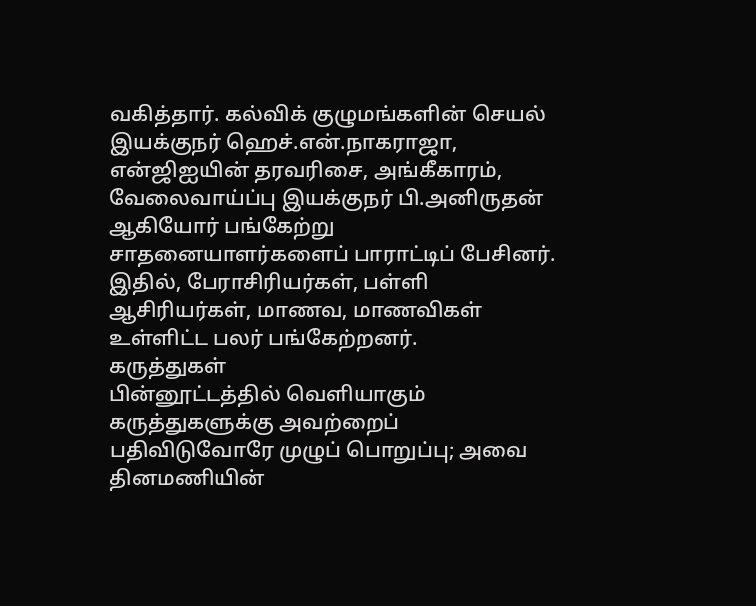வகித்தார். கல்விக் குழுமங்களின் செயல் இயக்குநர் ஹெச்.என்.நாகராஜா, என்ஜிஐயின் தரவரிசை, அங்கீகாரம், வேலைவாய்ப்பு இயக்குநர் பி.அனிருதன் ஆகியோர் பங்கேற்று சாதனையாளர்களைப் பாராட்டிப் பேசினர்.
இதில், பேராசிரியர்கள், பள்ளி ஆசிரியர்கள், மாணவ, மாணவிகள் உள்ளிட்ட பலர் பங்கேற்றனர்.
கருத்துகள்
பின்னூட்டத்தில் வெளியாகும் கருத்துகளுக்கு அவற்றைப் பதிவிடுவோரே முழுப் பொறுப்பு; அவை தினமணியின்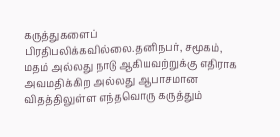கருத்துகளைப் பிரதிபலிக்கவில்லை.தனிநபர், சமூகம், மதம் அல்லது நாடு ஆகியவற்றுக்கு எதிராக அவமதிக்கிற அல்லது ஆபாசமான விதத்திலுள்ள எந்தவொரு கருத்தும்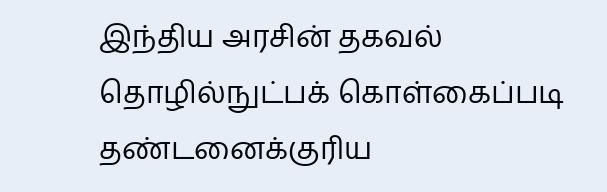இந்திய அரசின் தகவல் தொழில்நுட்பக் கொள்கைப்படி தண்டனைக்குரிய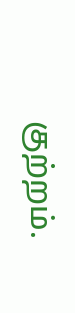குற்றம்.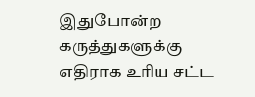இதுபோன்ற கருத்துகளுக்கு எதிராக உரிய சட்ட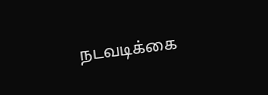நடவடிக்கை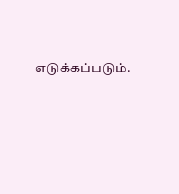எடுக்கப்படும்.